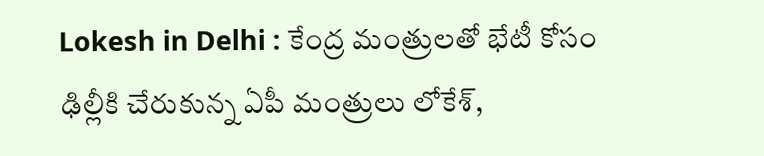Lokesh in Delhi : కేంద్ర మంత్రులతో భేటీ కోసం ఢిల్లీకి చేరుకున్న ఏపీ మంత్రులు లోకేశ్,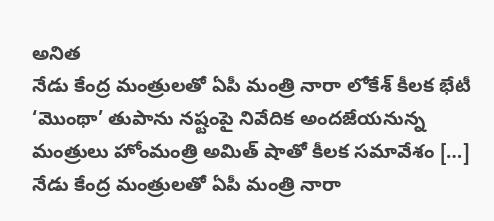అనిత
నేడు కేంద్ర మంత్రులతో ఏపీ మంత్రి నారా లోకేశ్ కీలక భేటీ ‘మొంథా’ తుపాను నష్టంపై నివేదిక అందజేయనున్న మంత్రులు హోంమంత్రి అమిత్ షాతో కీలక సమావేశం […]
నేడు కేంద్ర మంత్రులతో ఏపీ మంత్రి నారా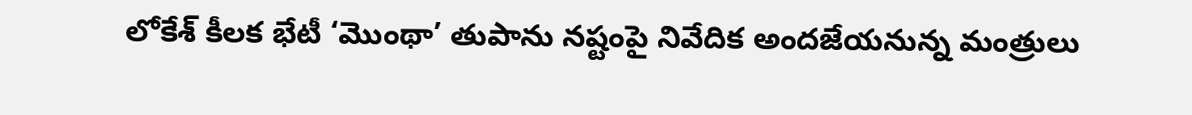లోకేశ్ కీలక భేటీ ‘మొంథా’ తుపాను నష్టంపై నివేదిక అందజేయనున్న మంత్రులు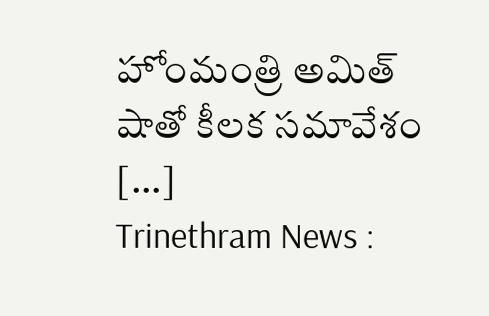హోంమంత్రి అమిత్ షాతో కీలక సమావేశం […]
Trinethram News :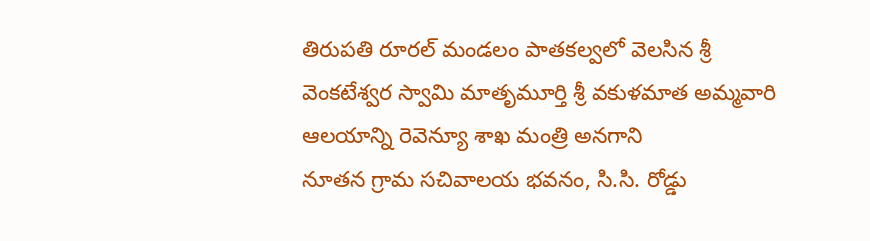తిరుపతి రూరల్ మండలం పాతకల్వలో వెలసిన శ్రీ వెంకటేశ్వర స్వామి మాతృమూర్తి శ్రీ వకుళమాత అమ్మవారి ఆలయాన్ని రెవెన్యూ శాఖ మంత్రి అనగాని
నూతన గ్రామ సచివాలయ భవనం, సి.సి. రోడ్డు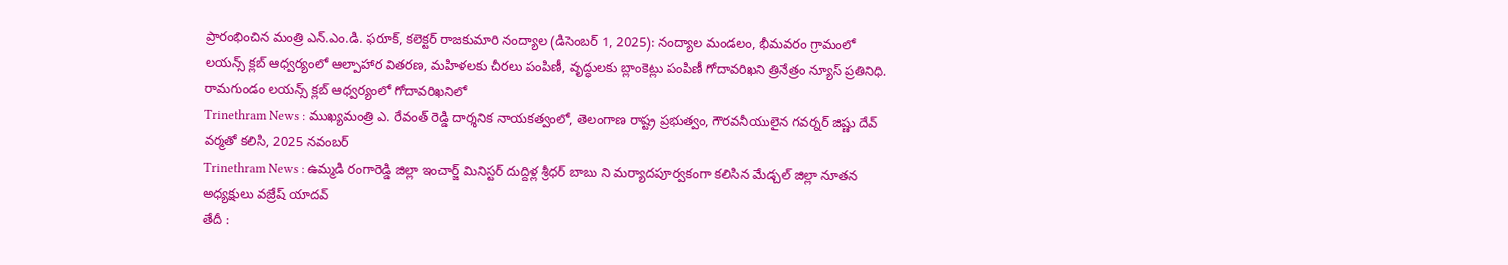ప్రారంభించిన మంత్రి ఎన్.ఎం.డి. ఫరూక్, కలెక్టర్ రాజకుమారి నంద్యాల (డిసెంబర్ 1, 2025): నంద్యాల మండలం, భీమవరం గ్రామంలో
లయన్స్ క్లబ్ ఆధ్వర్యంలో ఆల్పాహార వితరణ, మహిళలకు చీరలు పంపిణీ, వృద్ధులకు బ్లాంకెట్లు పంపిణీ గోదావరిఖని త్రినేత్రం న్యూస్ ప్రతినిధి. రామగుండం లయన్స్ క్లబ్ ఆధ్వర్యంలో గోదావరిఖనిలో
Trinethram News : ముఖ్యమంత్రి ఎ. రేవంత్ రెడ్డి దార్శనిక నాయకత్వంలో, తెలంగాణ రాష్ట్ర ప్రభుత్వం, గౌరవనీయులైన గవర్నర్ జిష్ణు దేవ్ వర్మతో కలిసి, 2025 నవంబర్
Trinethram News : ఉమ్మడి రంగారెడ్డి జిల్లా ఇంచార్జ్ మినిస్టర్ దుద్దిళ్ల శ్రీధర్ బాబు ని మర్యాదపూర్వకంగా కలిసిన మేడ్చల్ జిల్లా నూతన అధ్యక్షులు వజ్రేష్ యాదవ్
తేదీ :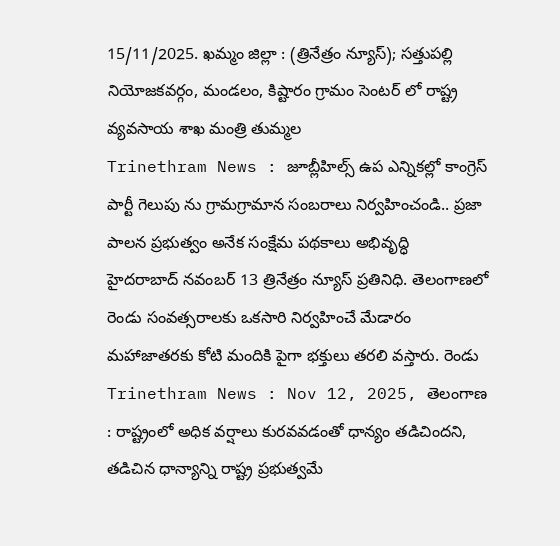15/11/2025. ఖమ్మం జిల్లా : (త్రినేత్రం న్యూస్); సత్తుపల్లి నియోజకవర్గం, మండలం, కిష్టారం గ్రామం సెంటర్ లో రాష్ట్ర వ్యవసాయ శాఖ మంత్రి తుమ్మల
Trinethram News : జూబ్లీహిల్స్ ఉప ఎన్నికల్లో కాంగ్రెస్ పార్టీ గెలుపు ను గ్రామగ్రామాన సంబరాలు నిర్వహించండి.. ప్రజా పాలన ప్రభుత్వం అనేక సంక్షేమ పథకాలు అభివృద్ధి
హైదరాబాద్ నవంబర్ 13 త్రినేత్రం న్యూస్ ప్రతినిధి. తెలంగాణలో రెండు సంవత్సరాలకు ఒకసారి నిర్వహించే మేడారం మహాజాతరకు కోటి మందికి పైగా భక్తులు తరలి వస్తారు. రెండు
Trinethram News : Nov 12, 2025, తెలంగాణ : రాష్ట్రంలో అధిక వర్షాలు కురవవడంతో ధాన్యం తడిచిందని, తడిచిన ధాన్యాన్ని రాష్ట్ర ప్రభుత్వమే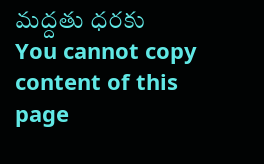మద్దతు ధరకు
You cannot copy content of this page